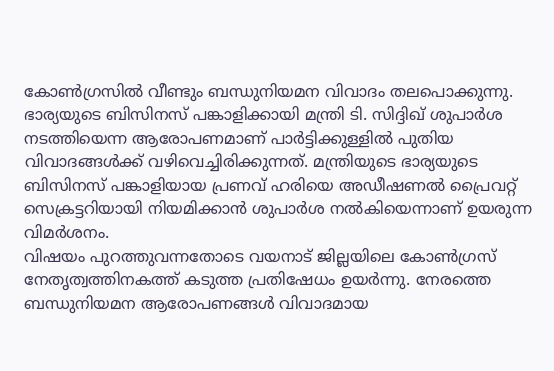കോൺഗ്രസിൽ വീണ്ടും ബന്ധുനിയമന വിവാദം തലപൊക്കുന്നു. ഭാര്യയുടെ ബിസിനസ് പങ്കാളിക്കായി മന്ത്രി ടി. സിദ്ദിഖ് ശുപാർശ നടത്തിയെന്ന ആരോപണമാണ് പാർട്ടിക്കുള്ളിൽ പുതിയ വിവാദങ്ങൾക്ക് വഴിവെച്ചിരിക്കുന്നത്. മന്ത്രിയുടെ ഭാര്യയുടെ ബിസിനസ് പങ്കാളിയായ പ്രണവ് ഹരിയെ അഡീഷണൽ പ്രൈവറ്റ് സെക്രട്ടറിയായി നിയമിക്കാൻ ശുപാർശ നൽകിയെന്നാണ് ഉയരുന്ന വിമർശനം.
വിഷയം പുറത്തുവന്നതോടെ വയനാട് ജില്ലയിലെ കോൺഗ്രസ് നേതൃത്വത്തിനകത്ത് കടുത്ത പ്രതിഷേധം ഉയർന്നു. നേരത്തെ ബന്ധുനിയമന ആരോപണങ്ങൾ വിവാദമായ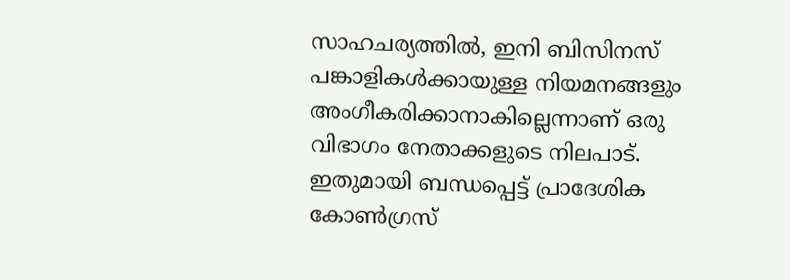സാഹചര്യത്തിൽ, ഇനി ബിസിനസ് പങ്കാളികൾക്കായുള്ള നിയമനങ്ങളും അംഗീകരിക്കാനാകില്ലെന്നാണ് ഒരു വിഭാഗം നേതാക്കളുടെ നിലപാട്. ഇതുമായി ബന്ധപ്പെട്ട് പ്രാദേശിക കോൺഗ്രസ്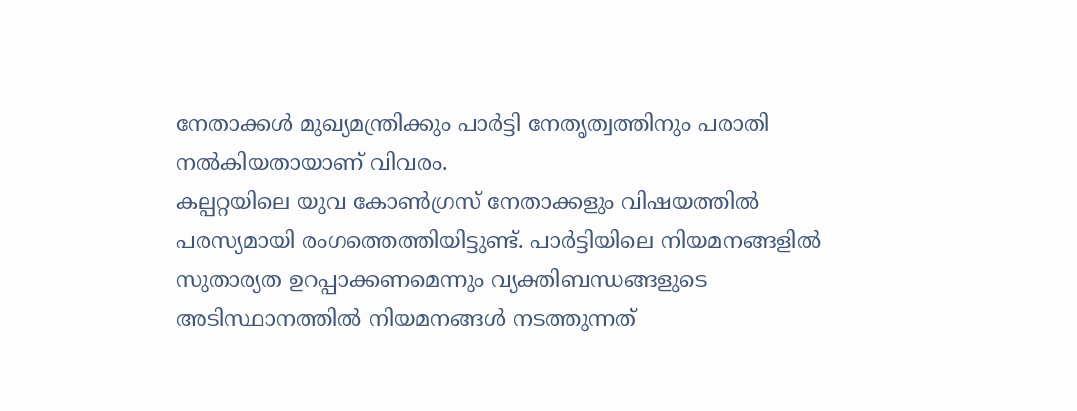നേതാക്കൾ മുഖ്യമന്ത്രിക്കും പാർട്ടി നേതൃത്വത്തിനും പരാതി നൽകിയതായാണ് വിവരം.
കല്പറ്റയിലെ യുവ കോൺഗ്രസ് നേതാക്കളും വിഷയത്തിൽ പരസ്യമായി രംഗത്തെത്തിയിട്ടുണ്ട്. പാർട്ടിയിലെ നിയമനങ്ങളിൽ സുതാര്യത ഉറപ്പാക്കണമെന്നും വ്യക്തിബന്ധങ്ങളുടെ അടിസ്ഥാനത്തിൽ നിയമനങ്ങൾ നടത്തുന്നത്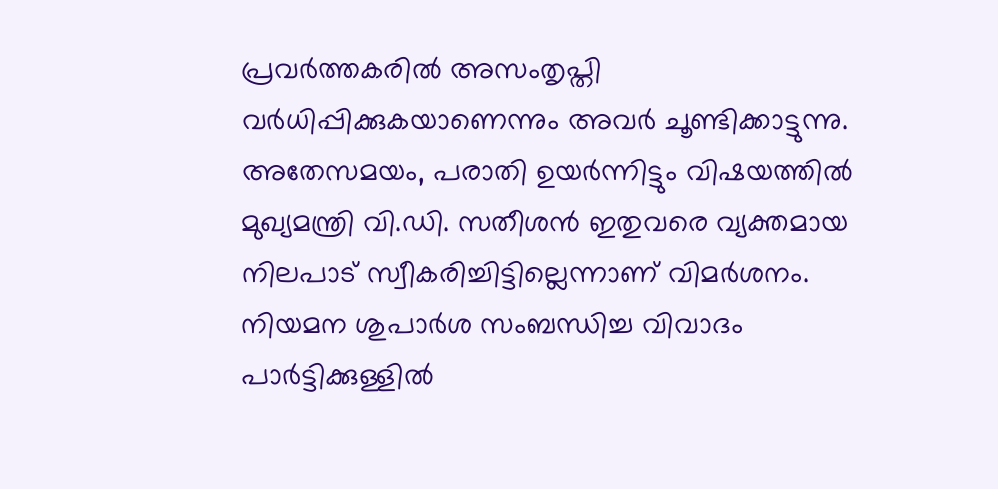പ്രവർത്തകരിൽ അസംതൃപ്തി വർധിപ്പിക്കുകയാണെന്നും അവർ ചൂണ്ടിക്കാട്ടുന്നു.
അതേസമയം, പരാതി ഉയർന്നിട്ടും വിഷയത്തിൽ മുഖ്യമന്ത്രി വി.ഡി. സതീശൻ ഇതുവരെ വ്യക്തമായ നിലപാട് സ്വീകരിച്ചിട്ടില്ലെന്നാണ് വിമർശനം. നിയമന ശുപാർശ സംബന്ധിച്ച വിവാദം പാർട്ടിക്കുള്ളിൽ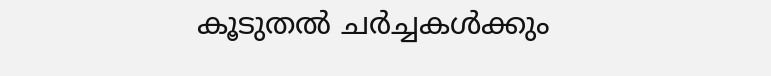കൂടുതൽ ചർച്ചകൾക്കും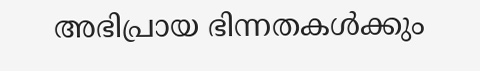അഭിപ്രായ ഭിന്നതകൾക്കും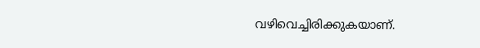വഴിവെച്ചിരിക്കുകയാണ്.